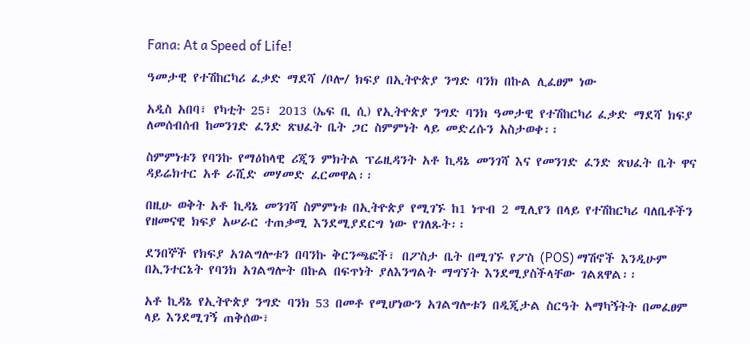Fana: At a Speed of Life!

ዓመታዊ የተሽከርካሪ ፈቃድ ማደሻ /ቦሎ/ ክፍያ በኢትዮጵያ ንግድ ባንክ በኩል ሊፈፀም ነው

አዲስ አበባ፣ የካቲት 25፣ 2013 (ኤፍ ቢ ሲ) የኢትዮጵያ ንግድ ባንክ ዓመታዊ የተሽከርካሪ ፈቃድ ማደሻ ክፍያ ለመሰብሰብ ከመንገድ ፈንድ ጽህፈት ቤት ጋር ስምምነት ላይ መድረሱን አስታወቀ፡፡

ስምምነቱን የባንኩ የማዕከላዊ ሪጂን ምክትል ፕሬዚዳንት አቶ ኪዳኔ መንገሻ እና የመንገድ ፈንድ ጽህፈት ቤት ዋና ዳይሬክተር አቶ ራሺድ መሃመድ ፈርመዋል፡፡

በዚሁ ወቅት አቶ ኪዳኔ መንገሻ ስምምነቱ በኢትዮጵያ የሚገኙ ከ1 ነጥብ 2 ሚሊየን በላይ የተሽከርካሪ ባለቤቶችን የዘመናዊ ክፍያ አሠራር ተጠቃሚ እንደሚያደርግ ነው የገለጹት፡፡

ደንበኞች የክፍያ አገልግሎቱን በባንኩ ቅርንጫፎች፣ በፖስታ ቤት በሚገኙ የፖስ (POS) ማሽኖች እንዲሁም በኢንተርኔት የባንክ አገልግሎት በኩል በፍጥነት ያለእንግልት ማግኘት እንደሚያስችላቸው ገልጸዋል፡፡

አቶ ኪዳኔ የኢትዮጵያ ንግድ ባንክ 53 በመቶ የሚሆነውን አገልግሎቱን በዲጂታል ስርዓት አማካኝትት በመፈፀም ላይ እንደሚገኝ ጠቅሰው፣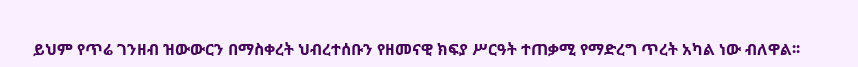ይህም የጥሬ ገንዘብ ዝውውርን በማስቀረት ህብረተሰቡን የዘመናዊ ክፍያ ሥርዓት ተጠቃሚ የማድረግ ጥረት አካል ነው ብለዋል፡፡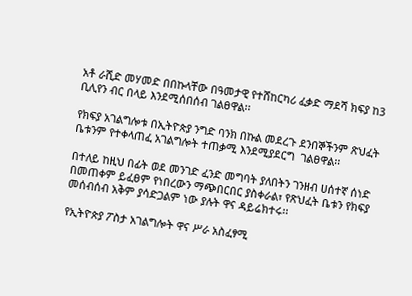አቶ ራሺድ መሃመድ በበኩላቸው በዓመታዊ የተሸከርካሪ ፈቃድ ማደሻ ክፍያ ከ3 ቢሊየን ብር በላይ እንደሚሰበሰብ ገልፀዋል፡፡

የክፍያ አገልግሎቱ በኢትዮጵያ ንግድ ባንክ በኩል መደረጉ ደንበኞችንም ጽህፈት ቤቱንም የተቀላጠፈ አገልግሎት ተጠቃሚ እንደሚያደርግ  ገልፀዋል፡፡

በተለይ ከዚህ በፊት ወደ መንገድ ፈንድ መግባት ያለበትን ገንዘብ ሀሰተኛ ሰነድ በመጠቀም ይፈፀም የነበረውን ማጭበርበር ያስቀራል፣ የጽህፈት ቤቱን የክፍያ መሰብሰብ አቅም ያሳድጋልም ነው ያሉት ዋና ዳይሬክተሩ፡፡

የኢትዮጵያ ፖስታ አገልግሎት ዋና ሥራ አስፈፃሚ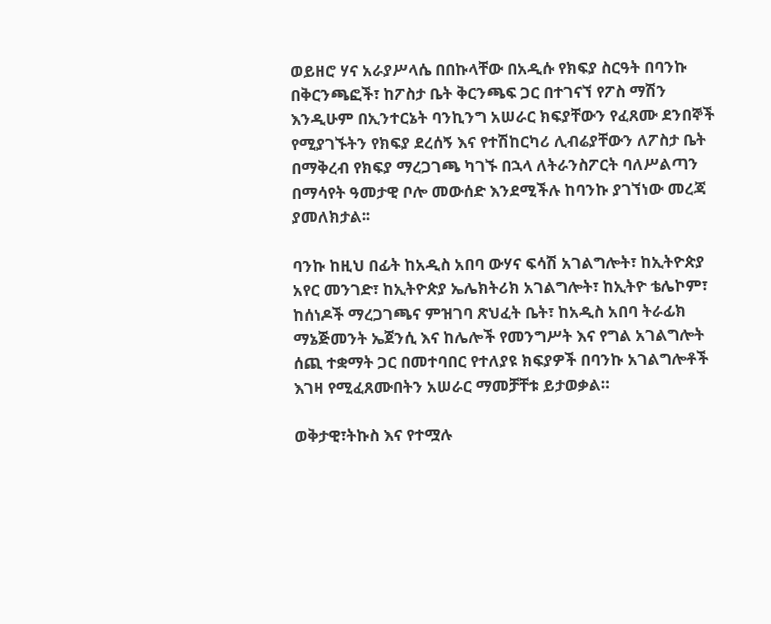ወይዘሮ ሃና አራያሥላሴ በበኩላቸው በአዲሱ የክፍያ ስርዓት በባንኩ በቅርንጫፎች፣ ከፖስታ ቤት ቅርንጫፍ ጋር በተገናኘ የፖስ ማሽን እንዲሁም በኢንተርኔት ባንኪንግ አሠራር ክፍያቸውን የፈጸሙ ደንበኞች የሚያገኙትን የክፍያ ደረሰኝ እና የተሽከርካሪ ሊብሬያቸውን ለፖስታ ቤት በማቅረብ የክፍያ ማረጋገጫ ካገኙ በኋላ ለትራንስፖርት ባለሥልጣን በማሳየት ዓመታዊ ቦሎ መውሰድ እንደሚችሉ ከባንኩ ያገኘነው መረጃ ያመለክታል፡፡

ባንኩ ከዚህ በፊት ከአዲስ አበባ ውሃና ፍሳሽ አገልግሎት፣ ከኢትዮጵያ አየር መንገድ፣ ከኢትዮጵያ ኤሌክትሪክ አገልግሎት፣ ከኢትዮ ቴሌኮም፣ ከሰነዶች ማረጋገጫና ምዝገባ ጽህፈት ቤት፣ ከአዲስ አበባ ትራፊክ ማኔጅመንት ኤጀንሲ እና ከሌሎች የመንግሥት እና የግል አገልግሎት ሰጪ ተቋማት ጋር በመተባበር የተለያዩ ክፍያዎች በባንኩ አገልግሎቶች እገዛ የሚፈጸሙበትን አሠራር ማመቻቸቱ ይታወቃል።

ወቅታዊ፣ትኩስ እና የተሟሉ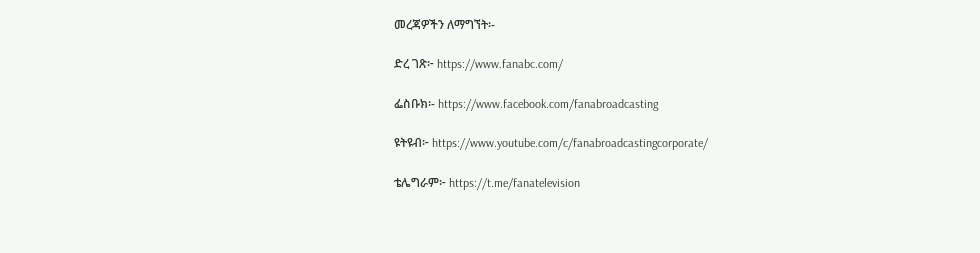መረጃዎችን ለማግኘት፡-

ድረ ገጽ፦ https://www.fanabc.com/

ፌስቡክ፡- https://www.facebook.com/fanabroadcasting

ዩትዩብ፦ https://www.youtube.com/c/fanabroadcastingcorporate/

ቴሌግራም፦ https://t.me/fanatelevision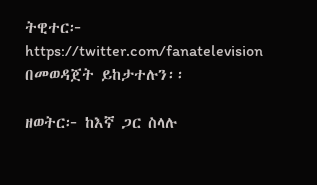ትዊተር፦ https://twitter.com/fanatelevision በመወዳጀት ይከታተሉን፡፡

ዘወትር፦ ከእኛ ጋር ስላሉ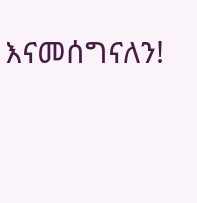እናመሰግናለን!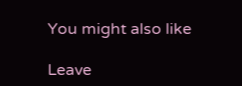You might also like

Leave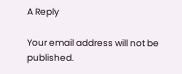A Reply

Your email address will not be published.